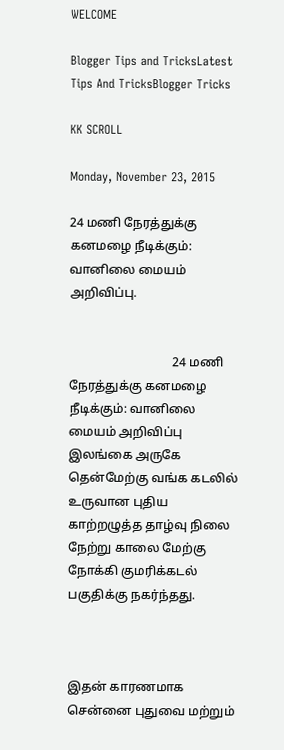WELCOME

Blogger Tips and TricksLatest Tips And TricksBlogger Tricks

KK SCROLL

Monday, November 23, 2015

24 மணி நேரத்துக்கு கனமழை நீடிக்கும்: வானிலை மையம் அறிவிப்பு.


                                 24 மணி நேரத்துக்கு கனமழை நீடிக்கும்: வானிலை மையம் அறிவிப்பு
இலங்கை அருகே தென்மேற்கு வங்க கடலில் உருவான புதிய காற்றழுத்த தாழ்வு நிலை நேற்று காலை மேற்கு நோக்கி குமரிக்கடல் பகுதிக்கு நகர்ந்தது.



இதன் காரணமாக சென்னை புதுவை மற்றும்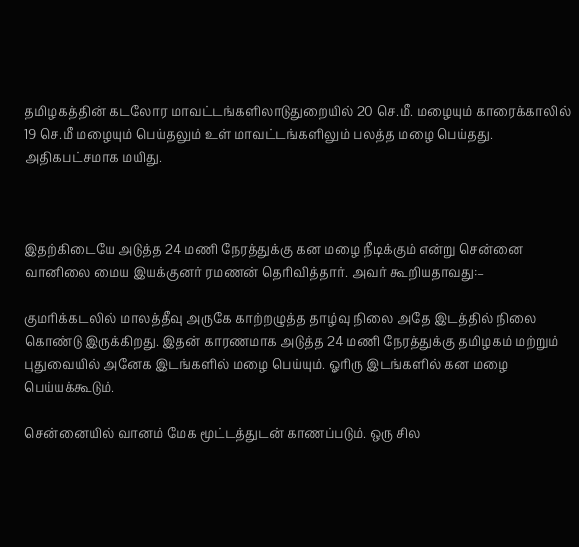தமிழகத்தின் கடலோர மாவட்டங்களிலாடுதுறையில் 20 செ.மீ. மழையும் காரைக்காலில் 19 செ.மீ மழையும் பெய்தலும் உள் மாவட்டங்களிலும் பலத்த மழை பெய்தது. அதிகபட்சமாக மயிது.



இதற்கிடையே அடுத்த 24 மணி நேரத்துக்கு கன மழை நீடிக்கும் என்று சென்னை வானிலை மைய இயக்குனர் ரமணன் தெரிவித்தார். அவர் கூறியதாவது:–

குமரிக்கடலில் மாலத்தீவு அருகே காற்றழுத்த தாழ்வு நிலை அதே இடத்தில் நிலை கொண்டு இருக்கிறது. இதன் காரணமாக அடுத்த 24 மணி நேரத்துக்கு தமிழகம் மற்றும் புதுவையில் அனேக இடங்களில் மழை பெய்யும். ஓரிரு இடங்களில் கன மழை பெய்யக்கூடும்.

சென்னையில் வானம் மேக மூட்டத்துடன் காணப்படும். ஒரு சில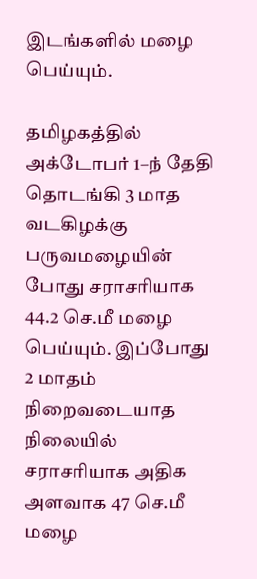இடங்களில் மழை பெய்யும்.

தமிழகத்தில் அக்டோபர் 1–ந் தேதி தொடங்கி 3 மாத வடகிழக்கு பருவமழையின் போது சராசரியாக 44.2 செ.மீ மழை பெய்யும். இப்போது 2 மாதம் நிறைவடையாத நிலையில் சராசரியாக அதிக அளவாக 47 செ.மீ மழை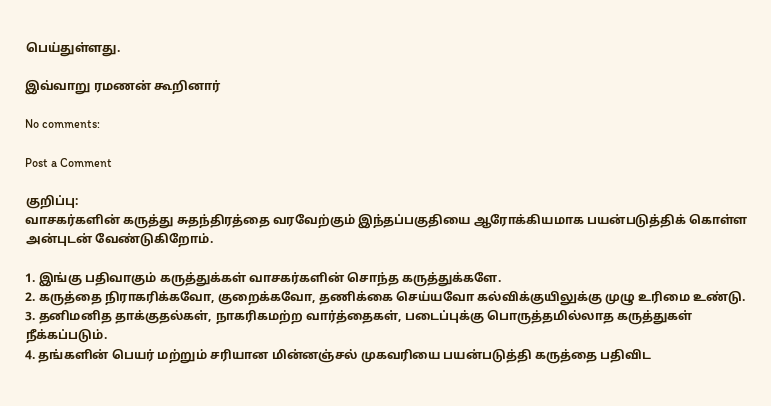பெய்துள்ளது.

இவ்வாறு ரமணன் கூறினார்

No comments:

Post a Comment

குறிப்பு:
வாசகர்களின் கருத்து சுதந்திரத்தை வரவேற்கும் இந்தப்பகுதியை ஆரோக்கியமாக பயன்படுத்திக் கொள்ள அன்புடன் வேண்டுகிறோம்.

1. இங்கு பதிவாகும் கருத்துக்கள் வாசகர்களின் சொந்த கருத்துக்களே.
2. கருத்தை நிராகரிக்கவோ, குறைக்கவோ, தணிக்கை செய்யவோ கல்விக்குயிலுக்கு முழு உரிமை உண்டு.
3. தனிமனித தாக்குதல்கள், நாகரிகமற்ற வார்த்தைகள், படைப்புக்கு பொருத்தமில்லாத கருத்துகள் நீக்கப்படும்.
4. தங்களின் பெயர் மற்றும் சரியான மின்னஞ்சல் முகவரியை பயன்படுத்தி கருத்தை பதிவிட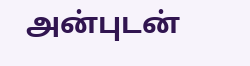அன்புடன்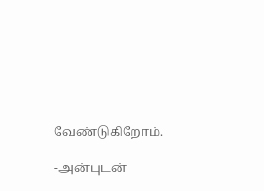வேண்டுகிறோம்.

-அன்புடன்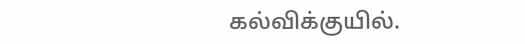கல்விக்குயில்.